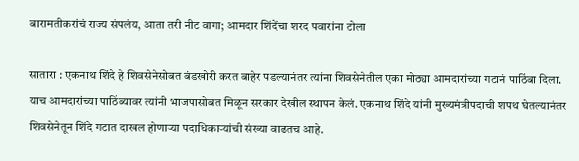बारामतीकरांचं राज्य संपलंय, आता तरी नीट वागा; आमदार शिंदेंचा शरद पवारांना टोला

सातारा : एकनाथ शिंदे हे शिवसेनेसोबत बंडखोरी करत बाहेर पडल्यानंतर त्यांना शिवसेनेतील एका मोठ्या आमदारांच्या गटानं पाठिंबा दिला. याच आमदारांच्या पाठिंब्यावर त्यांनी भाजपासोबत मिळून सरकार देखील स्थापन केलं. एकनाथ शिंदे यांनी मुख्यमंत्रीपदाची शपथ घेतल्यानंतर शिवसेनेतून शिंदे गटात दाखल होणाऱ्या पदाधिकाऱ्यांची संख्या वाढतच आहे.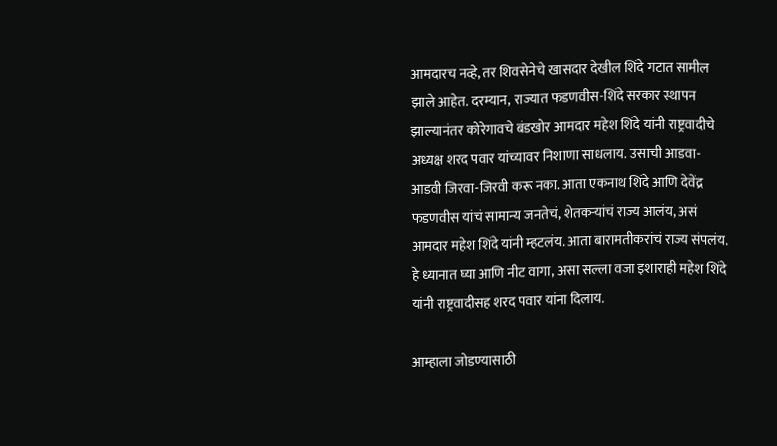आमदारच नव्हे, तर शिवसेनेचे खासदार देखील शिंदे गटात सामील झाले आहेत. दरम्यान, राज्यात फडणवीस-शिंदे सरकार स्थापन झाल्यानंतर कोरेगावचे बंडखोर आमदार महेश शिंदे यांनी राष्ट्रवादीचे अध्यक्ष शरद पवार यांच्यावर निशाणा साधलाय. उसाची आडवा-आडवी जिरवा-जिरवी करू नका. आता एकनाथ शिंदे आणि देवेंद्र फडणवीस यांचं सामान्य जनतेचं, शेतकऱ्यांचं राज्य आलंय, असं आमदार महेश शिंदे यांनी म्हटलंय. आता बारामतीकरांचं राज्य संपलंय. हे ध्यानात घ्या आणि नीट वागा, असा सल्ला वजा इशाराही महेश शिंदे यांनी राष्ट्रवादीसह शरद पवार यांना दिलाय.

आम्हाला जोडण्यासाठी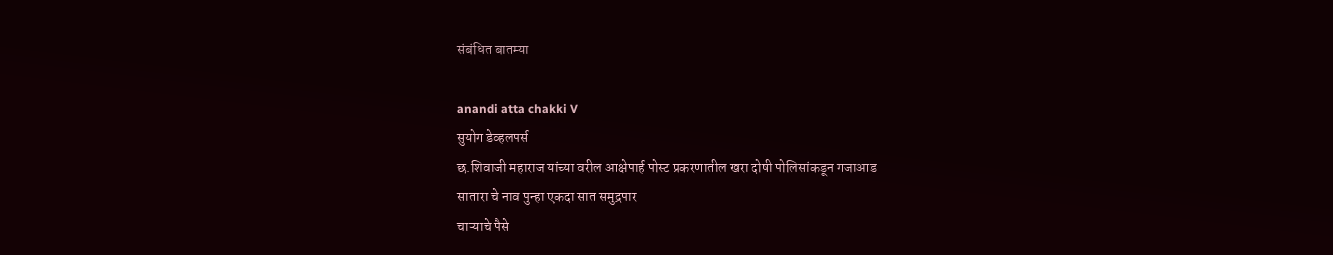संबंधित बातम्या

anandi atta chakki V
सुयोग डेव्हलपर्स
छ.शिवाजी महाराज यांच्या वरील आक्षेपार्ह पोस्ट प्रकरणातील खरा दोषी पोलिसांकडून गजाआड
सातारा चे नाव पुन्हा एकदा सात समुद्रपार
चाऱ्याचे पैसे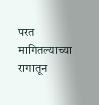परत मागितल्याच्या रागातून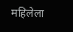महिलेला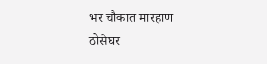भर चौकात मारहाण
ठोसेघर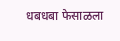धबधबा फेसाळला